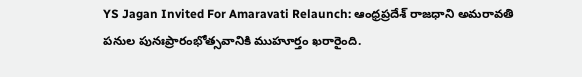YS Jagan Invited For Amaravati Relaunch: ఆంధ్రప్రదేశ్ రాజధాని అమరావతి పనుల పునఃప్రారంభోత్సవానికి ముహూర్తం ఖరారైంది.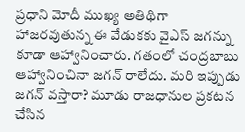ప్రధాని మోదీ ముఖ్య అతిథిగా హాజరవుతున్న ఈ వేడుకకు వైఎస్ జగన్ను కూడా ఆహ్వానించారు. గతంలో చంద్రబాబు ఆహ్వానించినా జగన్ రాలేదు. మరి ఇప్పుడు జగన్ వస్తారా? మూడు రాజధానుల ప్రకటన చేసిన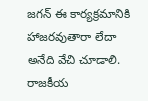జగన్ ఈ కార్యక్రమానికి హాజరవుతారా లేదా అనేది వేచి చూడాలి. రాజకీయ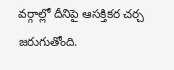వర్గాల్లో దీనిపై ఆసక్తికర చర్చ జరుగుతోంది.